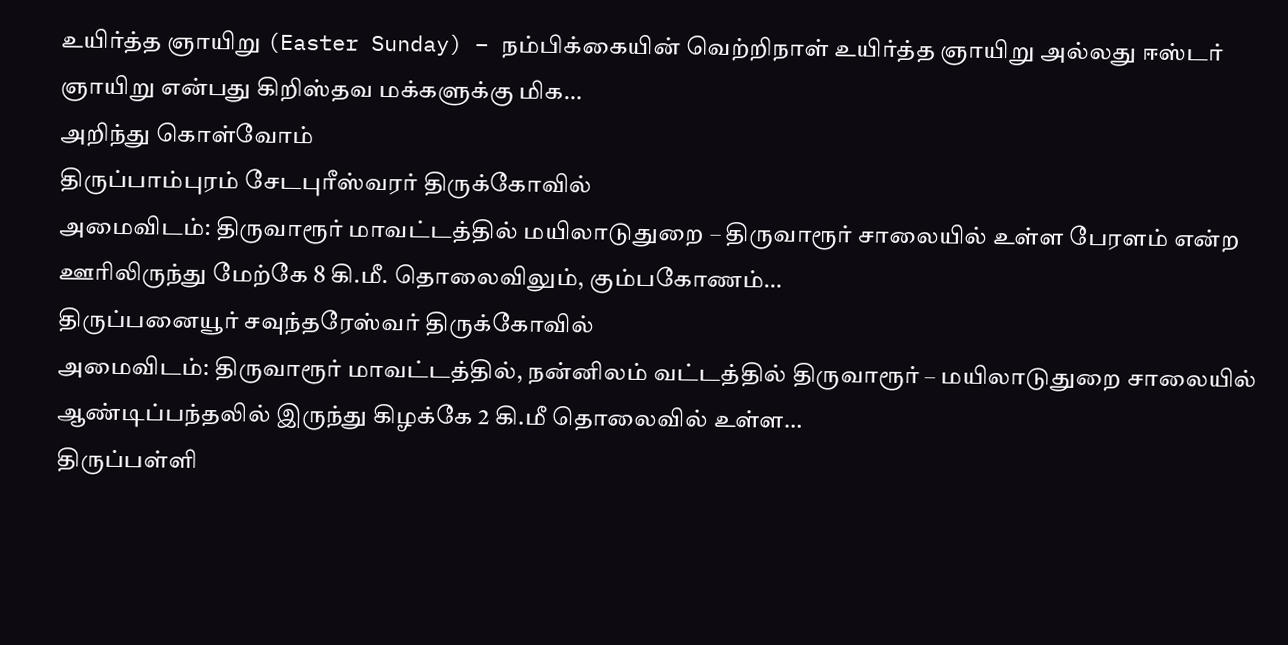உயிர்த்த ஞாயிறு (Easter Sunday) – நம்பிக்கையின் வெற்றிநாள் உயிர்த்த ஞாயிறு அல்லது ஈஸ்டர் ஞாயிறு என்பது கிறிஸ்தவ மக்களுக்கு மிக…
அறிந்து கொள்வோம்
திருப்பாம்புரம் சேடபுரீஸ்வரர் திருக்கோவில்
அமைவிடம்: திருவாரூர் மாவட்டத்தில் மயிலாடுதுறை – திருவாரூர் சாலையில் உள்ள பேரளம் என்ற ஊரிலிருந்து மேற்கே 8 கி.மீ. தொலைவிலும், கும்பகோணம்…
திருப்பனையூர் சவுந்தரேஸ்வர் திருக்கோவில்
அமைவிடம்: திருவாரூர் மாவட்டத்தில், நன்னிலம் வட்டத்தில் திருவாரூர் – மயிலாடுதுறை சாலையில் ஆண்டிப்பந்தலில் இருந்து கிழக்கே 2 கி.மீ தொலைவில் உள்ள…
திருப்பள்ளி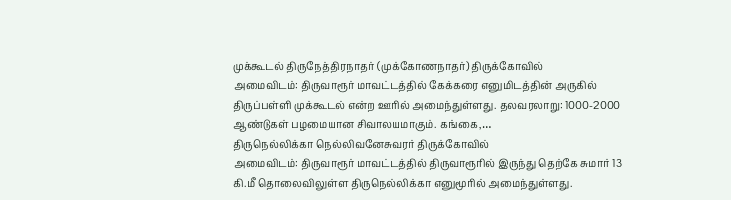முக்கூடல் திருநேத்திரநாதர் (முக்கோணநாதர்) திருக்கோவில்
அமைவிடம்: திருவாரூர் மாவட்டத்தில் கேக்கரை எனுமிடத்தின் அருகில் திருப்பள்ளி முக்கூடல் என்ற ஊரில் அமைந்துள்ளது. தலவரலாறு: 1000-2000 ஆண்டுகள் பழமையான சிவாலயமாகும். கங்கை,…
திருநெல்லிக்கா நெல்லிவனேசுவரர் திருக்கோவில்
அமைவிடம்: திருவாரூர் மாவட்டத்தில் திருவாரூரில் இருந்து தெற்கே சுமார் 13 கி.மீ தொலைவிலுள்ள திருநெல்லிக்கா எனுமூரில் அமைந்துள்ளது.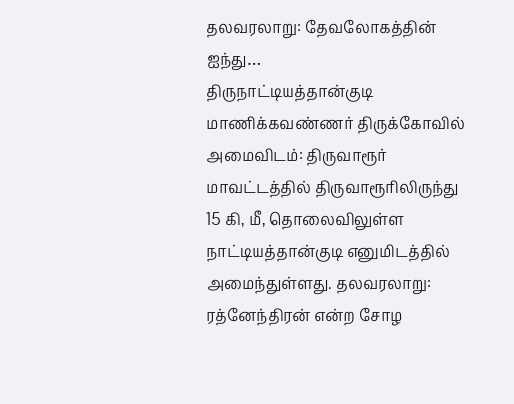தலவரலாறு: தேவலோகத்தின் ஐந்து…
திருநாட்டியத்தான்குடி மாணிக்கவண்ணர் திருக்கோவில்
அமைவிடம்: திருவாரூர் மாவட்டத்தில் திருவாரூரிலிருந்து 15 கி, மீ, தொலைவிலுள்ள நாட்டியத்தான்குடி எனுமிடத்தில் அமைந்துள்ளது. தலவரலாறு: ரத்னேந்திரன் என்ற சோழ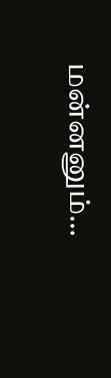மன்னனும்…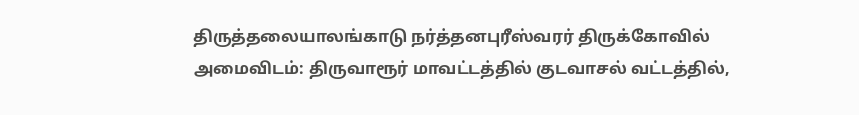திருத்தலையாலங்காடு நர்த்தனபுரீஸ்வரர் திருக்கோவில்
அமைவிடம்: திருவாரூர் மாவட்டத்தில் குடவாசல் வட்டத்தில்,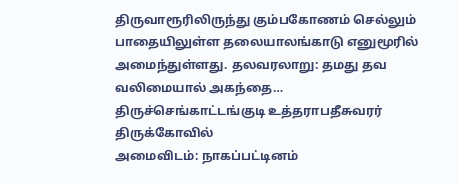திருவாரூரிலிருந்து கும்பகோணம் செல்லும் பாதையிலுள்ள தலையாலங்காடு எனுமூரில் அமைந்துள்ளது. தலவரலாறு: தமது தவ வலிமையால் அகந்தை…
திருச்செங்காட்டங்குடி உத்தராபதீசுவரர் திருக்கோவில்
அமைவிடம்: நாகப்பட்டினம்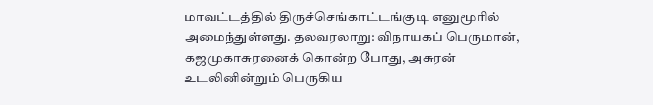மாவட்டத்தில் திருச்செங்காட்டங்குடி எனுமூரில் அமைந்துள்ளது. தலவரலாறு: விநாயகப் பெருமான், கஜமுகாசுரனைக் கொன்ற போது, அசுரன் உடலினின்றும் பெருகிய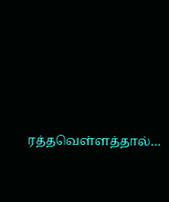ரத்தவெள்ளத்தால்…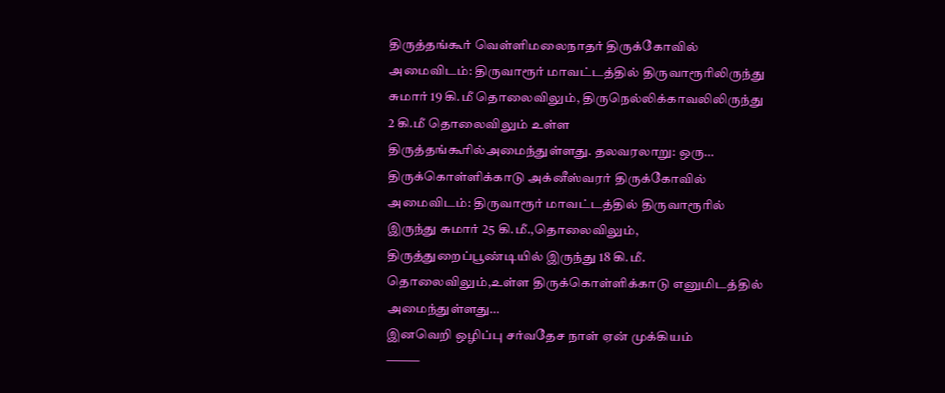திருத்தங்கூர் வெள்ளிமலைநாதர் திருக்கோவில்
அமைவிடம்: திருவாரூர் மாவட்டத்தில் திருவாரூரிலிருந்து சுமார் 19 கி.மீ தொலைவிலும், திருநெல்லிக்காவலிலிருந்து 2 கி.மீ தொலைவிலும் உள்ள திருத்தங்கூரில்அமைந்துள்ளது. தலவரலாறு: ஒரு…
திருக்கொள்ளிக்காடு அக்னீஸ்வரர் திருக்கோவில்
அமைவிடம்: திருவாரூர் மாவட்டத்தில் திருவாரூரில் இருந்து சுமார் 25 கி.மீ.,தொலைவிலும், திருத்துறைப்பூண்டியில் இருந்து 18 கி.மீ. தொலைவிலும்,உள்ள திருக்கொள்ளிக்காடு எனுமிடத்தில் அமைந்துள்ளது…
இனவெறி ஒழிப்பு சர்வதேச நாள் ஏன் முக்கியம்
⸻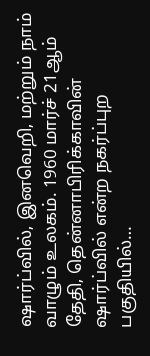ஷார்ப்வில், இனவெறி, மற்றும் நாம் வாழும் உலகம். 1960 மார்ச் 21ஆம் தேதி, தென்னாபிரிக்காவின் ஷார்ப்வில் என்ற நகர்ப்புற பகுதியில்…